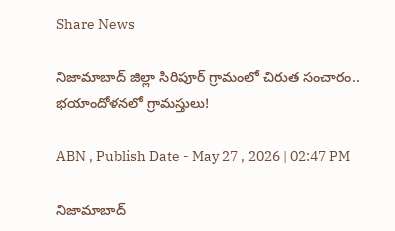Share News

నిజామాబాద్ జిల్లా సిరిపూర్ గ్రామంలో చిరుత సంచారం.. భయాందోళనలో గ్రామస్తులు!

ABN , Publish Date - May 27 , 2026 | 02:47 PM

నిజామాబాద్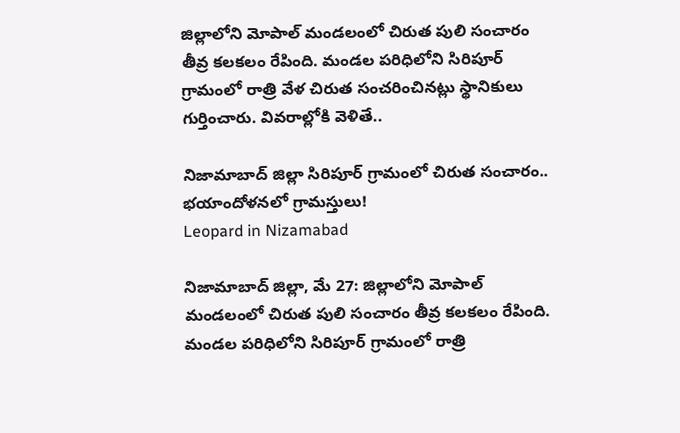జిల్లాలోని మోపాల్ మండలంలో చిరుత పులి సంచారం తీవ్ర కలకలం రేపింది. మండల పరిధిలోని సిరిపూర్ గ్రామంలో రాత్రి వేళ చిరుత సంచరించినట్లు స్థానికులు గుర్తించారు. వివరాల్లోకి వెళితే..

నిజామాబాద్ జిల్లా సిరిపూర్ గ్రామంలో చిరుత సంచారం.. భయాందోళనలో గ్రామస్తులు!
Leopard in Nizamabad

నిజామాబాద్ జిల్లా, మే 27: జిల్లాలోని మోపాల్ మండలంలో చిరుత పులి సంచారం తీవ్ర కలకలం రేపింది. మండల పరిధిలోని సిరిపూర్ గ్రామంలో రాత్రి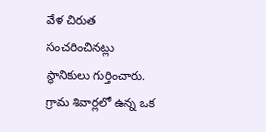వేళ చిరుత సంచరించినట్లు స్థానికులు గుర్తించారు. గ్రామ శివార్లలో ఉన్న ఒక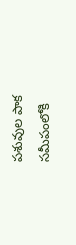పశువుల పాక సమీపంలోకి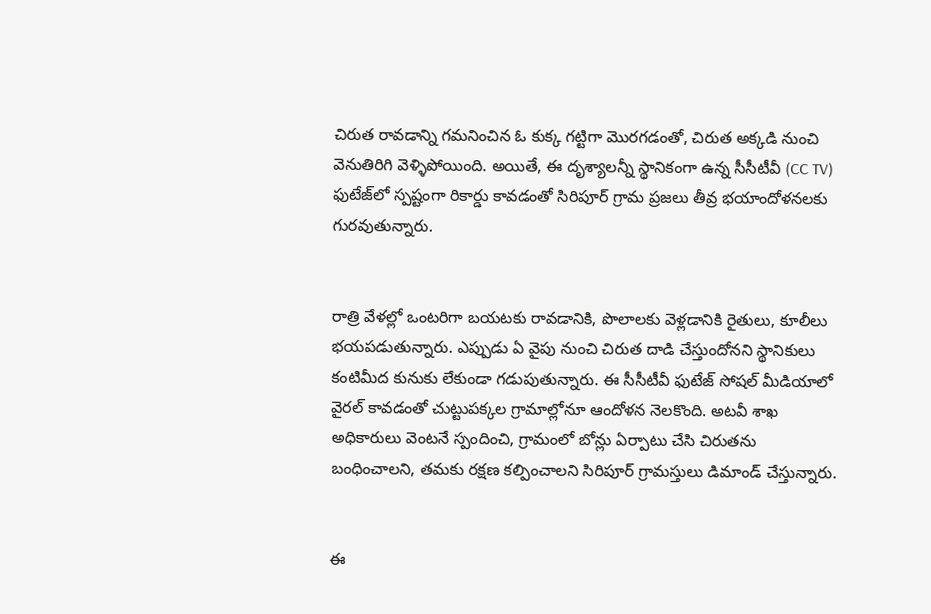చిరుత రావడాన్ని గమనించిన ఓ కుక్క గట్టిగా మొరగడంతో, చిరుత అక్కడి నుంచి వెనుతిరిగి వెళ్ళిపోయింది. అయితే, ఈ దృశ్యాలన్నీ స్థానికంగా ఉన్న సీసీటీవీ (CC TV) ఫుటేజ్‌లో స్పష్టంగా రికార్డు కావడంతో సిరిపూర్ గ్రామ ప్రజలు తీవ్ర భయాందోళనలకు గురవుతున్నారు.


రాత్రి వేళల్లో ఒంటరిగా బయటకు రావడానికి, పొలాలకు వెళ్లడానికి రైతులు, కూలీలు భయపడుతున్నారు. ఎప్పుడు ఏ వైపు నుంచి చిరుత దాడి చేస్తుందోనని స్థానికులు కంటిమీద కునుకు లేకుండా గడుపుతున్నారు. ఈ సీసీటీవీ ఫుటేజ్ సోషల్ మీడియాలో వైరల్ కావడంతో చుట్టుపక్కల గ్రామాల్లోనూ ఆందోళన నెలకొంది. అటవీ శాఖ అధికారులు వెంటనే స్పందించి, గ్రామంలో బోన్లు ఏర్పాటు చేసి చిరుతను బంధించాలని, తమకు రక్షణ కల్పించాలని సిరిపూర్ గ్రామస్తులు డిమాండ్ చేస్తున్నారు.


ఈ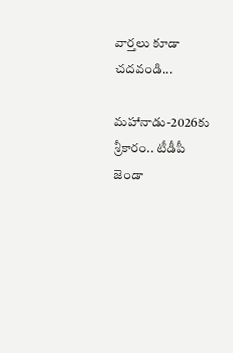వార్తలు కూడా చదవండి...

మహానాడు-2026కు శ్రీకారం.. టీడీపీ జెండా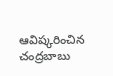ఆవిష్కరించిన చంద్రబాబు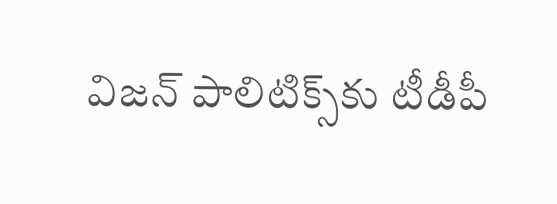విజన్ పాలిటిక్స్‌కు టీడీపీ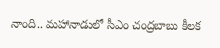నాంది.. మహానాడులో సీఎం చంద్రబాబు కీలక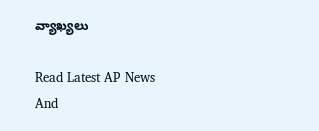వ్యాఖ్యలు

Read Latest AP News And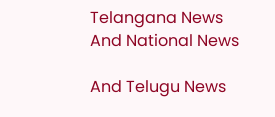Telangana News And National News

And Telugu News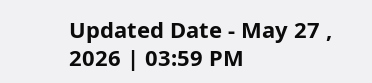Updated Date - May 27 , 2026 | 03:59 PM